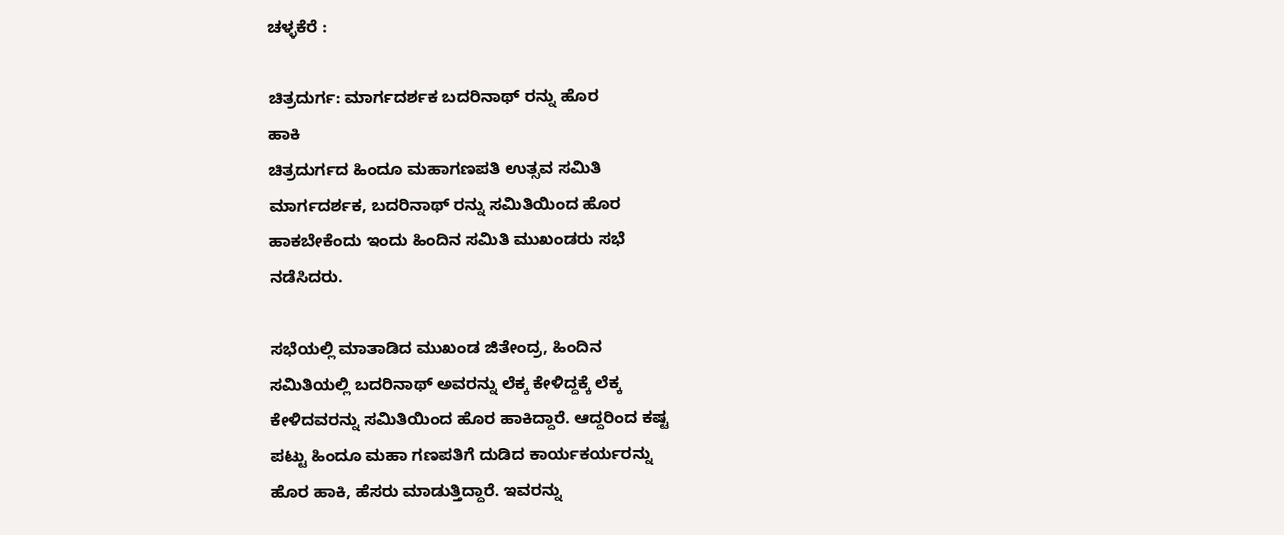ಚಳ್ಳಕೆರೆ :

ಚಿತ್ರದುರ್ಗ: ಮಾರ್ಗದರ್ಶಕ ಬದರಿನಾಥ್ ರನ್ನು ಹೊರ
ಹಾಕಿ
ಚಿತ್ರದುರ್ಗದ ಹಿಂದೂ ಮಹಾಗಣಪತಿ ಉತ್ಸವ ಸಮಿತಿ
ಮಾರ್ಗದರ್ಶಕ, ಬದರಿನಾಥ್ ರನ್ನು ಸಮಿತಿಯಿಂದ ಹೊರ
ಹಾಕಬೇಕೆಂದು ಇಂದು ಹಿಂದಿನ ಸಮಿತಿ ಮುಖಂಡರು ಸಭೆ
ನಡೆಸಿದರು.

ಸಭೆಯಲ್ಲಿ ಮಾತಾಡಿದ ಮುಖಂಡ ಜಿತೇಂದ್ರ, ಹಿಂದಿನ
ಸಮಿತಿಯಲ್ಲಿ ಬದರಿನಾಥ್ ಅವರನ್ನು ಲೆಕ್ಕ ಕೇಳಿದ್ದಕ್ಕೆ ಲೆಕ್ಕ
ಕೇಳಿದವರನ್ನು ಸಮಿತಿಯಿಂದ ಹೊರ ಹಾಕಿದ್ದಾರೆ. ಆದ್ದರಿಂದ ಕಷ್ಟ
ಪಟ್ಟು ಹಿಂದೂ ಮಹಾ ಗಣಪತಿಗೆ ದುಡಿದ ಕಾರ್ಯಕರ್ಯರನ್ನು
ಹೊರ ಹಾಕಿ, ಹೆಸರು ಮಾಡುತ್ತಿದ್ದಾರೆ. ಇವರನ್ನು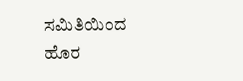ಸಮಿತಿಯಿಂದ
ಹೊರ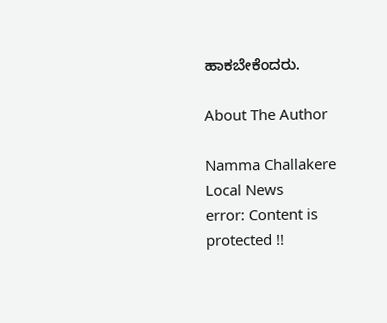ಹಾಕಬೇಕೆಂದರು.

About The Author

Namma Challakere Local News
error: Content is protected !!